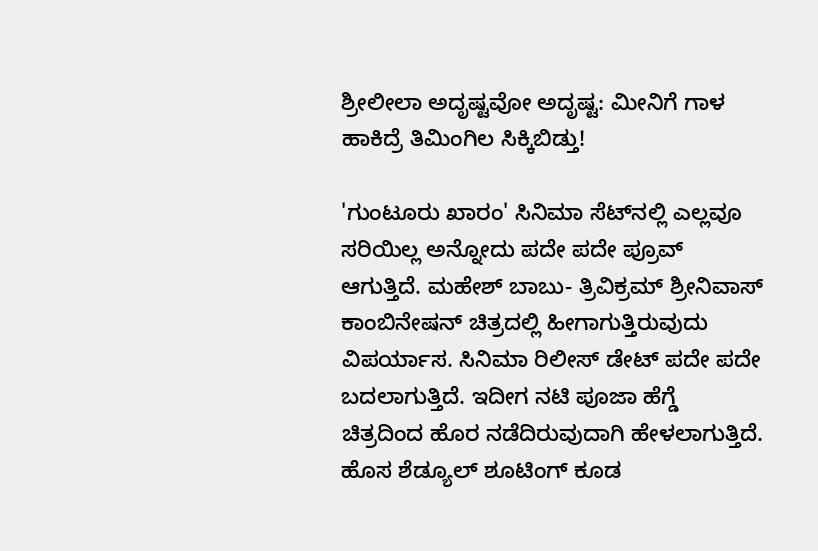ಶ್ರೀಲೀಲಾ ಅದೃಷ್ಟವೋ ಅದೃಷ್ಟ: ಮೀನಿಗೆ ಗಾಳ ಹಾಕಿದ್ರೆ ತಿಮಿಂಗಿಲ ಸಿಕ್ಕಿಬಿಡ್ತು!

'ಗುಂಟೂರು ಖಾರಂ' ಸಿನಿಮಾ ಸೆಟ್‌ನಲ್ಲಿ ಎಲ್ಲವೂ ಸರಿಯಿಲ್ಲ ಅನ್ನೋದು ಪದೇ ಪದೇ ಪ್ರೂವ್ ಆಗುತ್ತಿದೆ. ಮಹೇಶ್ ಬಾಬು- ತ್ರಿವಿಕ್ರಮ್ ಶ್ರೀನಿವಾಸ್ ಕಾಂಬಿನೇಷನ್ ಚಿತ್ರದಲ್ಲಿ ಹೀಗಾಗುತ್ತಿರುವುದು ವಿಪರ್ಯಾಸ. ಸಿನಿಮಾ ರಿಲೀಸ್ ಡೇಟ್ ಪದೇ ಪದೇ ಬದಲಾಗುತ್ತಿದೆ. ಇದೀಗ ನಟಿ ಪೂಜಾ ಹೆಗ್ಡೆ ಚಿತ್ರದಿಂದ ಹೊರ ನಡೆದಿರುವುದಾಗಿ ಹೇಳಲಾಗುತ್ತಿದೆ. ಹೊಸ ಶೆಡ್ಯೂಲ್ ಶೂಟಿಂಗ್ ಕೂಡ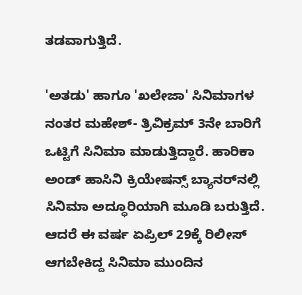ತಡವಾಗುತ್ತಿದೆ.

'ಅತಡು' ಹಾಗೂ 'ಖಲೇಜಾ' ಸಿನಿಮಾಗಳ ನಂತರ ಮಹೇಶ್- ತ್ರಿವಿಕ್ರಮ್ 3ನೇ ಬಾರಿಗೆ ಒಟ್ಟಿಗೆ ಸಿನಿಮಾ ಮಾಡುತ್ತಿದ್ದಾರೆ. ಹಾರಿಕಾ ಅಂಡ್ ಹಾಸಿನಿ ಕ್ರಿಯೇಷನ್ಸ್ ಬ್ಯಾನರ್‌ನಲ್ಲಿ ಸಿನಿಮಾ ಅದ್ಧೂರಿಯಾಗಿ ಮೂಡಿ ಬರುತ್ತಿದೆ. ಆದರೆ ಈ ವರ್ಷ ಏಪ್ರಿಲ್ 29ಕ್ಕೆ ರಿಲೀಸ್ ಆಗಬೇಕಿದ್ದ ಸಿನಿಮಾ ಮುಂದಿನ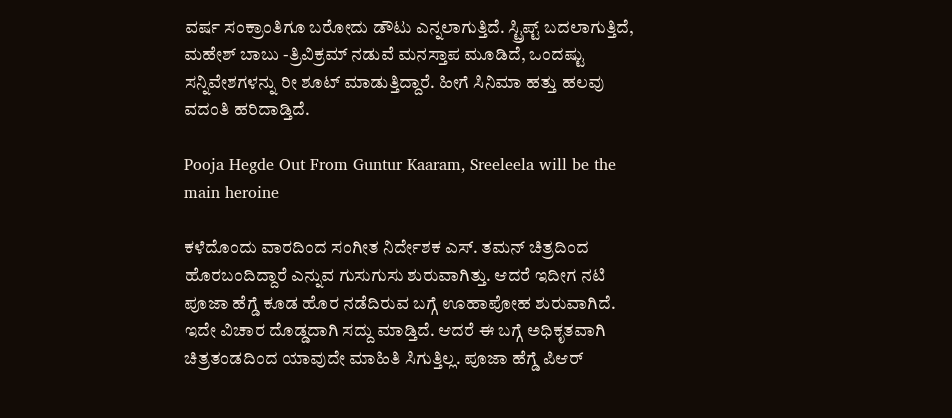ವರ್ಷ ಸಂಕ್ರಾಂತಿಗೂ ಬರೋದು ಡೌಟು ಎನ್ನಲಾಗುತ್ತಿದೆ. ಸ್ಟ್ರಿಪ್ಟ್ ಬದಲಾಗುತ್ತಿದೆ, ಮಹೇಶ್ ಬಾಬು -ತ್ರಿವಿಕ್ರಮ್ ನಡುವೆ ಮನಸ್ತಾಪ ಮೂಡಿದೆ, ಒಂದಷ್ಟು ಸನ್ನಿವೇಶಗಳನ್ನು ರೀ ಶೂಟ್ ಮಾಡುತ್ತಿದ್ದಾರೆ. ಹೀಗೆ ಸಿನಿಮಾ ಹತ್ತು ಹಲವು ವದಂತಿ ಹರಿದಾಡ್ತಿದೆ.

Pooja Hegde Out From Guntur Kaaram, Sreeleela will be the main heroine

ಕಳೆದೊಂದು ವಾರದಿಂದ ಸಂಗೀತ ನಿರ್ದೇಶಕ ಎಸ್. ತಮನ್ ಚಿತ್ರದಿಂದ ಹೊರಬಂದಿದ್ದಾರೆ ಎನ್ನುವ ಗುಸುಗುಸು ಶುರುವಾಗಿತ್ತು. ಆದರೆ ಇದೀಗ ನಟಿ ಪೂಜಾ ಹೆಗ್ಡೆ ಕೂಡ ಹೊರ ನಡೆದಿರುವ ಬಗ್ಗೆ ಊಹಾಪೋಹ ಶುರುವಾಗಿದೆ. ಇದೇ ವಿಚಾರ ದೊಡ್ಡದಾಗಿ ಸದ್ದು ಮಾಡ್ತಿದೆ. ಆದರೆ ಈ ಬಗ್ಗೆ ಅಧಿಕೃತವಾಗಿ ಚಿತ್ರತಂಡದಿಂದ ಯಾವುದೇ ಮಾಹಿತಿ ಸಿಗುತ್ತಿಲ್ಲ. ಪೂಜಾ ಹೆಗ್ಡೆ ಪಿಆರ್‌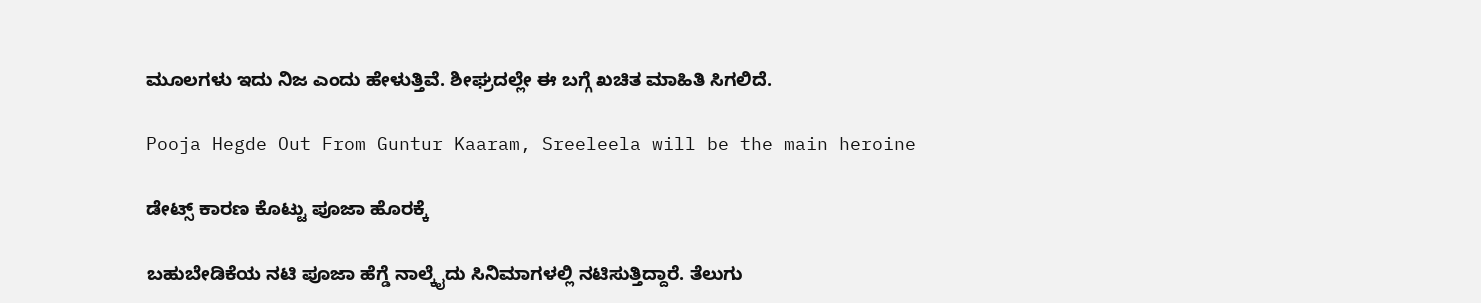ಮೂಲಗಳು ಇದು ನಿಜ ಎಂದು ಹೇಳುತ್ತಿವೆ. ಶೀಘ್ರದಲ್ಲೇ ಈ ಬಗ್ಗೆ ಖಚಿತ ಮಾಹಿತಿ ಸಿಗಲಿದೆ.

Pooja Hegde Out From Guntur Kaaram, Sreeleela will be the main heroine

ಡೇಟ್ಸ್ ಕಾರಣ ಕೊಟ್ಟು ಪೂಜಾ ಹೊರಕ್ಕೆ

ಬಹುಬೇಡಿಕೆಯ ನಟಿ ಪೂಜಾ ಹೆಗ್ಡೆ ನಾಲ್ಕೈದು ಸಿನಿಮಾಗಳಲ್ಲಿ ನಟಿಸುತ್ತಿದ್ದಾರೆ. ತೆಲುಗು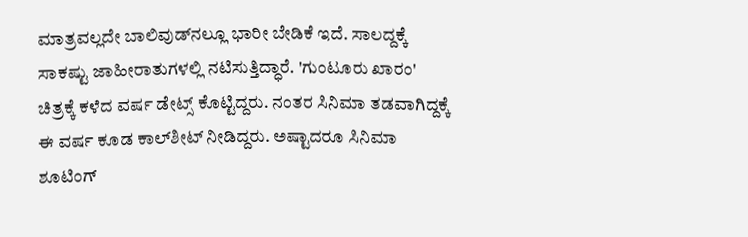ಮಾತ್ರವಲ್ಲದೇ ಬಾಲಿವುಡ್‌ನಲ್ಲೂ ಭಾರೀ ಬೇಡಿಕೆ ಇದೆ. ಸಾಲದ್ದಕ್ಕೆ ಸಾಕಷ್ಟು ಜಾಹೀರಾತುಗಳಲ್ಲಿ ನಟಿಸುತ್ತಿದ್ಧಾರೆ. 'ಗುಂಟೂರು ಖಾರಂ' ಚಿತ್ರಕ್ಕೆ ಕಳೆದ ವರ್ಷ ಡೇಟ್ಸ್ ಕೊಟ್ಟಿದ್ದರು. ನಂತರ ಸಿನಿಮಾ ತಡವಾಗಿದ್ದಕ್ಕೆ ಈ ವರ್ಷ ಕೂಡ ಕಾಲ್‌ಶೀಟ್ ನೀಡಿದ್ದರು. ಅಷ್ಟಾದರೂ ಸಿನಿಮಾ ಶೂಟಿಂಗ್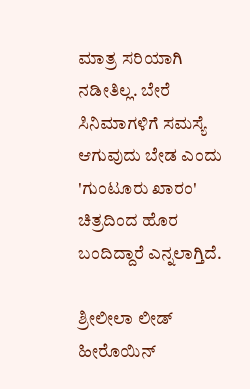ಮಾತ್ರ ಸರಿಯಾಗಿ ನಡೀತಿಲ್ಲ. ಬೇರೆ ಸಿನಿಮಾಗಳಿಗೆ ಸಮಸ್ಯೆ ಆಗುವುದು ಬೇಡ ಎಂದು 'ಗುಂಟೂರು ಖಾರಂ' ಚಿತ್ರದಿಂದ ಹೊರ ಬಂದಿದ್ದಾರೆ ಎನ್ನಲಾಗ್ತಿದೆ.

ಶ್ರೀಲೀಲಾ ಲೀಡ್ ಹೀರೊಯಿನ್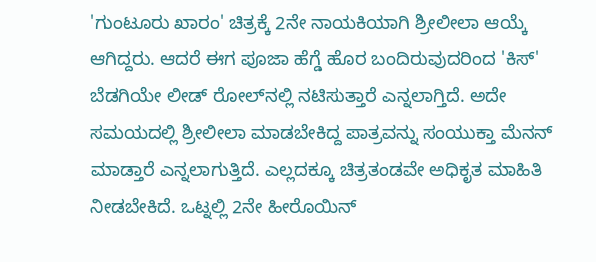'ಗುಂಟೂರು ಖಾರಂ' ಚಿತ್ರಕ್ಕೆ 2ನೇ ನಾಯಕಿಯಾಗಿ ಶ್ರೀಲೀಲಾ ಆಯ್ಕೆ ಆಗಿದ್ದರು. ಆದರೆ ಈಗ ಪೂಜಾ ಹೆಗ್ಡೆ ಹೊರ ಬಂದಿರುವುದರಿಂದ 'ಕಿಸ್' ಬೆಡಗಿಯೇ ಲೀಡ್ ರೋಲ್‌ನಲ್ಲಿ ನಟಿಸುತ್ತಾರೆ ಎನ್ನಲಾಗ್ತಿದೆ. ಅದೇ ಸಮಯದಲ್ಲಿ ಶ್ರೀಲೀಲಾ ಮಾಡಬೇಕಿದ್ದ ಪಾತ್ರವನ್ನು ಸಂಯುಕ್ತಾ ಮೆನನ್ ಮಾಡ್ತಾರೆ ಎನ್ನಲಾಗುತ್ತಿದೆ. ಎಲ್ಲದಕ್ಕೂ ಚಿತ್ರತಂಡವೇ ಅಧಿಕೃತ ಮಾಹಿತಿ ನೀಡಬೇಕಿದೆ. ಒಟ್ನಲ್ಲಿ 2ನೇ ಹೀರೊಯಿನ್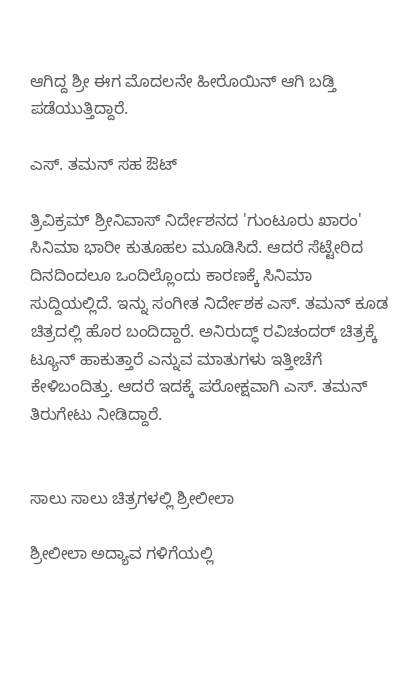ಆಗಿದ್ದ ಶ್ರೀ ಈಗ ಮೊದಲನೇ ಹೀರೊಯಿನ್ ಆಗಿ ಬಡ್ತಿ ಪಡೆಯುತ್ತಿದ್ದಾರೆ.

ಎಸ್‌. ತಮನ್ ಸಹ ಔಟ್

ತ್ರಿವಿಕ್ರಮ್ ಶ್ರೀನಿವಾಸ್ ನಿರ್ದೇಶನದ 'ಗುಂಟೂರು ಖಾರಂ' ಸಿನಿಮಾ ಭಾರೀ ಕುತೂಹಲ ಮೂಡಿಸಿದೆ. ಆದರೆ ಸೆಟ್ಟೇರಿದ ದಿನದಿಂದಲೂ ಒಂದಿಲ್ಲೊಂದು ಕಾರಣಕ್ಕೆ ಸಿನಿಮಾ ಸುದ್ದಿಯಲ್ಲಿದೆ. ಇನ್ನು ಸಂಗೀತ ನಿರ್ದೇಶಕ ಎಸ್. ತಮನ್ ಕೂಡ ಚಿತ್ರದಲ್ಲಿ ಹೊರ ಬಂದಿದ್ದಾರೆ. ಅನಿರುದ್ಧ್ ರವಿಚಂದರ್ ಚಿತ್ರಕ್ಕೆ ಟ್ಯೂನ್ ಹಾಕುತ್ತಾರೆ ಎನ್ನುವ ಮಾತುಗಳು ಇತ್ತೀಚೆಗೆ ಕೇಳಿಬಂದಿತ್ತು. ಆದರೆ ಇದಕ್ಕೆ ಪರೋಕ್ಷವಾಗಿ ಎಸ್. ತಮನ್ ತಿರುಗೇಟು ನೀಡಿದ್ದಾರೆ.


ಸಾಲು ಸಾಲು ಚಿತ್ರಗಳಲ್ಲಿ ಶ್ರೀಲೀಲಾ

ಶ್ರೀಲೀಲಾ ಅದ್ಯಾವ ಗಳಿಗೆಯಲ್ಲಿ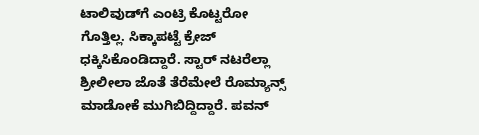ಟಾಲಿವುಡ್‌ಗೆ ಎಂಟ್ರಿ ಕೊಟ್ಟರೋ ಗೊತ್ತಿಲ್ಲ. ಸಿಕ್ಕಾಪಟ್ಟೆ ಕ್ರೇಜ್ ಧಕ್ಕಿಸಿಕೊಂಡಿದ್ದಾರೆ. ಸ್ಟಾರ್ ನಟರೆಲ್ಲಾ ಶ್ರೀಲೀಲಾ ಜೊತೆ ತೆರೆಮೇಲೆ ರೊಮ್ಯಾನ್ಸ್ ಮಾಡೋಕೆ ಮುಗಿಬಿದ್ದಿದ್ದಾರೆ. ಪವನ್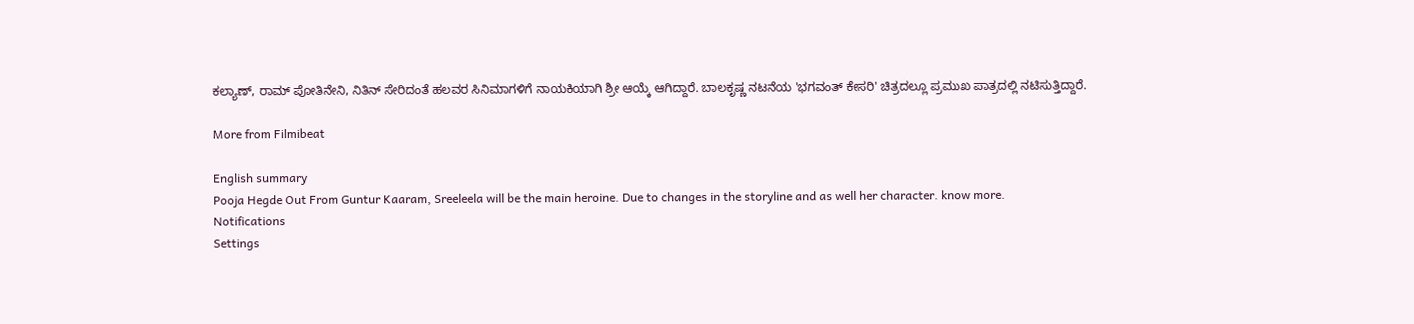ಕಲ್ಯಾಣ್, ರಾಮ್ ಪೋತಿನೇನಿ, ನಿತಿನ್ ಸೇರಿದಂತೆ ಹಲವರ ಸಿನಿಮಾಗಳಿಗೆ ನಾಯಕಿಯಾಗಿ ಶ್ರೀ ಆಯ್ಕೆ ಆಗಿದ್ದಾರೆ. ಬಾಲಕೃಷ್ಣ ನಟನೆಯ 'ಭಗವಂತ್ ಕೇಸರಿ' ಚಿತ್ರದಲ್ಲೂ ಪ್ರಮುಖ ಪಾತ್ರದಲ್ಲಿ ನಟಿಸುತ್ತಿದ್ದಾರೆ.

More from Filmibeat

English summary
Pooja Hegde Out From Guntur Kaaram, Sreeleela will be the main heroine. Due to changes in the storyline and as well her character. know more.
Notifications
Settings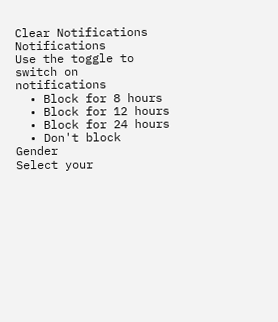Clear Notifications
Notifications
Use the toggle to switch on notifications
  • Block for 8 hours
  • Block for 12 hours
  • Block for 24 hours
  • Don't block
Gender
Select your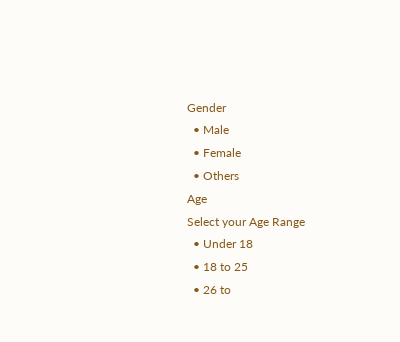Gender
  • Male
  • Female
  • Others
Age
Select your Age Range
  • Under 18
  • 18 to 25
  • 26 to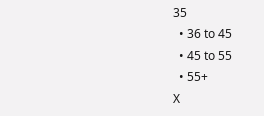35
  • 36 to 45
  • 45 to 55
  • 55+
X